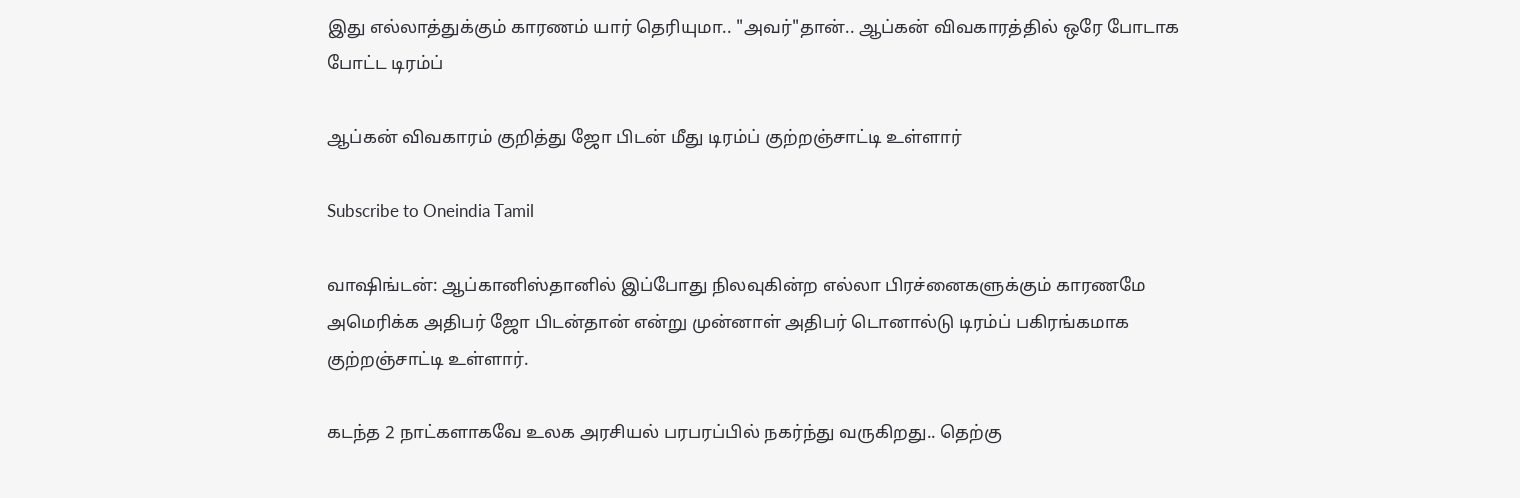இது எல்லாத்துக்கும் காரணம் யார் தெரியுமா.. "அவர்"தான்.. ஆப்கன் விவகாரத்தில் ஒரே போடாக போட்ட டிரம்ப்

ஆப்கன் விவகாரம் குறித்து ஜோ பிடன் மீது டிரம்ப் குற்றஞ்சாட்டி உள்ளார்

Subscribe to Oneindia Tamil

வாஷிங்டன்: ஆப்கானிஸ்தானில் இப்போது நிலவுகின்ற எல்லா பிரச்னைகளுக்கும் காரணமே அமெரிக்க அதிபர் ஜோ பிடன்தான் என்று முன்னாள் அதிபர் டொனால்டு டிரம்ப் பகிரங்கமாக குற்றஞ்சாட்டி உள்ளார்.

கடந்த 2 நாட்களாகவே உலக அரசியல் பரபரப்பில் நகர்ந்து வருகிறது.. தெற்கு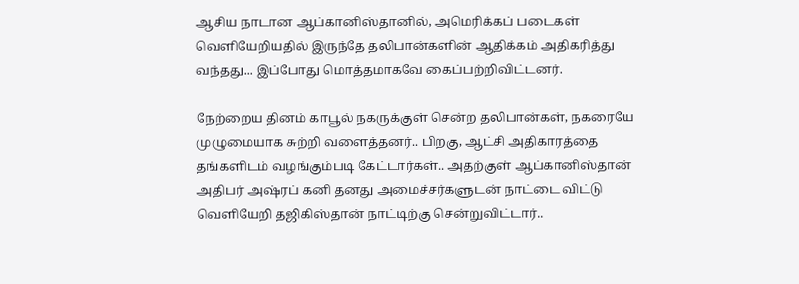ஆசிய நாடான ஆப்கானிஸ்தானில், அமெரிக்கப் படைகள் வெளியேறியதில் இருந்தே தலிபான்களின் ஆதிக்கம் அதிகரித்து வந்தது... இப்போது மொத்தமாகவே கைப்பற்றிவிட்டனர்.

நேற்றைய தினம் காபூல் நகருக்குள் சென்ற தலிபான்கள், நகரையே முழுமையாக சுற்றி வளைத்தனர்.. பிறகு, ஆட்சி அதிகாரத்தை தங்களிடம் வழங்கும்படி கேட்டார்கள்.. அதற்குள் ஆப்கானிஸ்தான் அதிபர் அஷ்ரப் கனி தனது அமைச்சர்களுடன் நாட்டை விட்டு வெளியேறி தஜிகிஸ்தான் நாட்டிற்கு சென்றுவிட்டார்..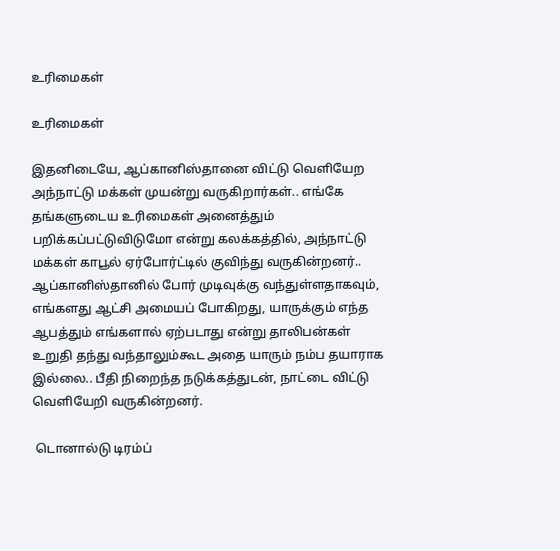உரிமைகள்

உரிமைகள்

இதனிடையே, ஆப்கானிஸ்தானை விட்டு வெளியேற அந்நாட்டு மக்கள் முயன்று வருகிறார்கள்.. எங்கே தங்களுடைய உரிமைகள் அனைத்தும் பறிக்கப்பட்டுவிடுமோ என்று கலக்கத்தில், அந்நாட்டு மக்கள் காபூல் ஏர்போர்ட்டில் குவிந்து வருகின்றனர்.. ஆப்கானிஸ்தானில் போர் முடிவுக்கு வந்துள்ளதாகவும், எங்களது ஆட்சி அமையப் போகிறது, யாருக்கும் எந்த ஆபத்தும் எங்களால் ஏற்படாது என்று தாலிபன்கள் உறுதி தந்து வந்தாலும்கூட அதை யாரும் நம்ப தயாராக இல்லை.. பீதி நிறைந்த நடுக்கத்துடன், நாட்டை விட்டு வெளியேறி வருகின்றனர்.

 டொனால்டு டிரம்ப்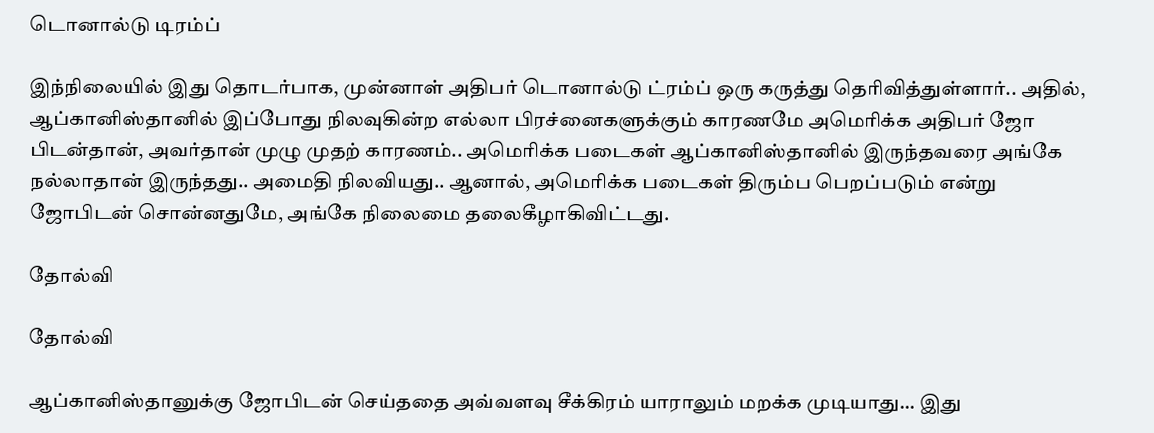டொனால்டு டிரம்ப்

இந்நிலையில் இது தொடர்பாக, முன்னாள் அதிபர் டொனால்டு ட்ரம்ப் ஒரு கருத்து தெரிவித்துள்ளார்.. அதில், ஆப்கானிஸ்தானில் இப்போது நிலவுகின்ற எல்லா பிரச்னைகளுக்கும் காரணமே அமெரிக்க அதிபர் ஜோ பிடன்தான், அவர்தான் முழு முதற் காரணம்.. அமெரிக்க படைகள் ஆப்கானிஸ்தானில் இருந்தவரை அங்கே நல்லாதான் இருந்தது.. அமைதி நிலவியது.. ஆனால், அமெரிக்க படைகள் திரும்ப பெறப்படும் என்று ஜோபிடன் சொன்னதுமே, அங்கே நிலைமை தலைகீழாகிவிட்டது.

தோல்வி

தோல்வி

ஆப்கானிஸ்தானுக்கு ஜோபிடன் செய்ததை அவ்வளவு சீக்கிரம் யாராலும் மறக்க முடியாது... இது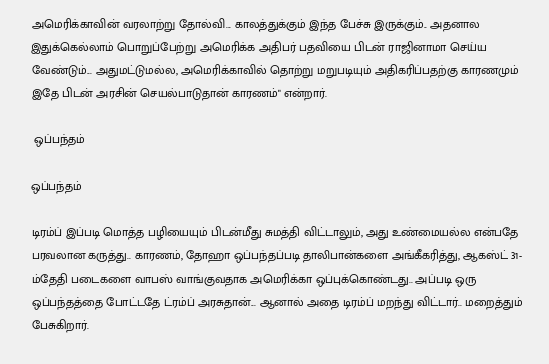அமெரிக்காவின் வரலாற்று தோல்வி... காலத்துக்கும் இந்த பேச்சு இருக்கும்.. அதனால இதுக்கெல்லாம் பொறுப்பேற்று அமெரிக்க அதிபர் பதவியை பிடன் ராஜினாமா செய்ய வேண்டும்... அதுமட்டுமல்ல, அமெரிக்காவில் தொற்று மறுபடியும் அதிகரிப்பதற்கு காரணமும் இதே பிடன் அரசின் செயல்பாடுதான் காரணம்" என்றார்.

 ஒப்பந்தம்

ஒப்பந்தம்

டிரம்ப் இப்படி மொத்த பழியையும் பிடன்மீது சுமத்தி விட்டாலும், அது உண்மையல்ல என்பதே பரவலான கருத்து.. காரணம், தோஹா ஒப்பந்தப்படி தாலிபான்களை அங்கீகரித்து, ஆகஸ்ட் 31-ம்தேதி படைகளை வாபஸ் வாங்குவதாக அமெரிக்கா ஒப்புக்கொண்டது.. அப்படி ஒரு ஒப்பந்தத்தை போட்டதே ட்ரம்ப் அரசுதான்... ஆனால் அதை டிரம்ப் மறந்து விட்டார்.. மறைத்தும் பேசுகிறார்.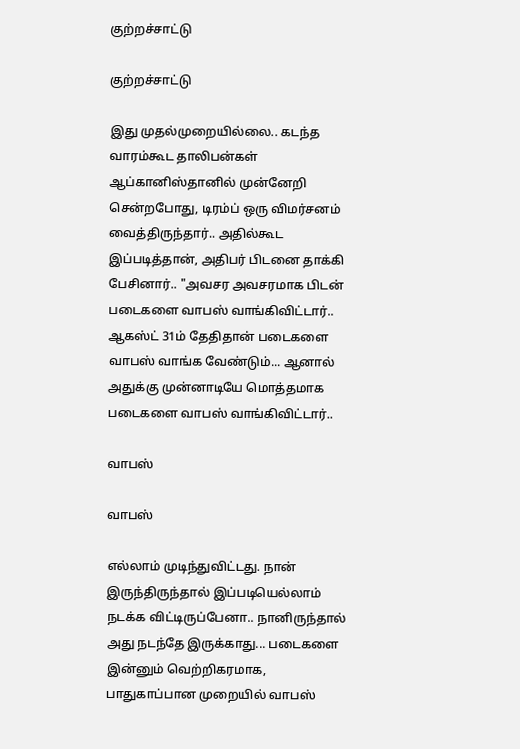குற்றச்சாட்டு

குற்றச்சாட்டு

இது முதல்முறையில்லை.. கடந்த வாரம்கூட தாலிபன்கள் ஆப்கானிஸ்தானில் முன்னேறி சென்றபோது, டிரம்ப் ஒரு விமர்சனம் வைத்திருந்தார்.. அதில்கூட இப்படித்தான், அதிபர் பிடனை தாக்கி பேசினார்.. "அவசர அவசரமாக பிடன் படைகளை வாபஸ் வாங்கிவிட்டார்.. ஆகஸ்ட் 31ம் தேதிதான் படைகளை வாபஸ் வாங்க வேண்டும்... ஆனால் அதுக்கு முன்னாடியே மொத்தமாக படைகளை வாபஸ் வாங்கிவிட்டார்..

வாபஸ்

வாபஸ்

எல்லாம் முடிந்துவிட்டது. நான் இருந்திருந்தால் இப்படியெல்லாம் நடக்க விட்டிருப்பேனா.. நானிருந்தால் அது நடந்தே இருக்காது... படைகளை இன்னும் வெற்றிகரமாக, பாதுகாப்பான முறையில் வாபஸ்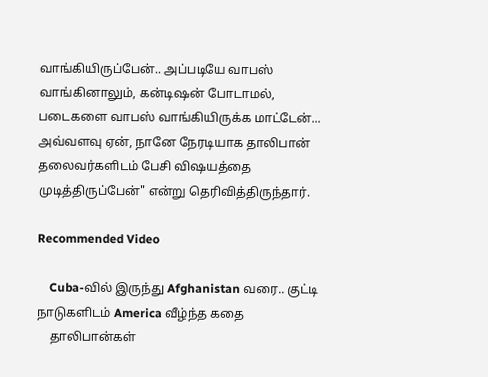வாங்கியிருப்பேன்.. அப்படியே வாபஸ் வாங்கினாலும், கன்டிஷன் போடாமல், படைகளை வாபஸ் வாங்கியிருக்க மாட்டேன்... அவ்வளவு ஏன், நானே நேரடியாக தாலிபான் தலைவர்களிடம் பேசி விஷயத்தை முடித்திருப்பேன்" என்று தெரிவித்திருந்தார்.

Recommended Video

    Cuba-வில் இருந்து Afghanistan வரை.. குட்டி நாடுகளிடம் America வீழ்ந்த கதை
    தாலிபான்கள்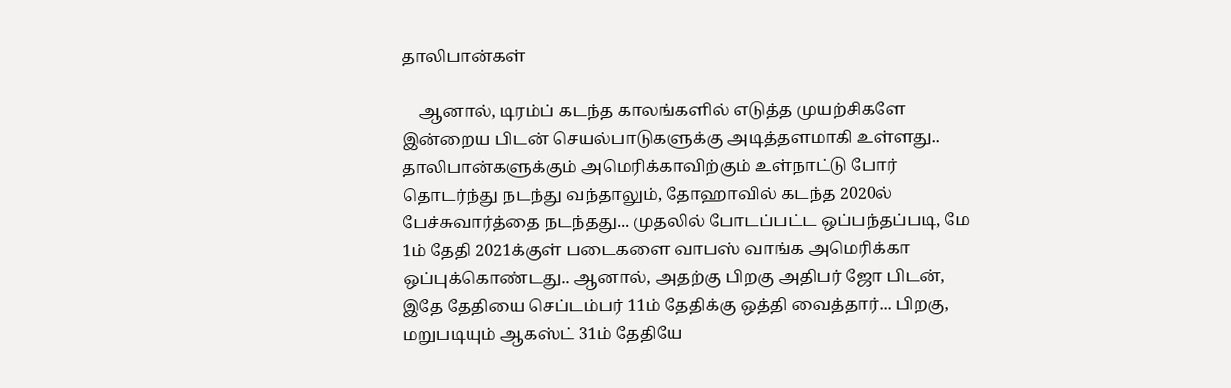தாலிபான்கள்

    ஆனால், டிரம்ப் கடந்த காலங்களில் எடுத்த முயற்சிகளே இன்றைய பிடன் செயல்பாடுகளுக்கு அடித்தளமாகி உள்ளது.. தாலிபான்களுக்கும் அமெரிக்காவிற்கும் உள்நாட்டு போர் தொடர்ந்து நடந்து வந்தாலும், தோஹாவில் கடந்த 2020ல் பேச்சுவார்த்தை நடந்தது... முதலில் போடப்பட்ட ஒப்பந்தப்படி, மே 1ம் தேதி 2021க்குள் படைகளை வாபஸ் வாங்க அமெரிக்கா ஒப்புக்கொண்டது.. ஆனால், அதற்கு பிறகு அதிபர் ஜோ பிடன், இதே தேதியை செப்டம்பர் 11ம் தேதிக்கு ஒத்தி வைத்தார்... பிறகு, மறுபடியும் ஆகஸ்ட் 31ம் தேதியே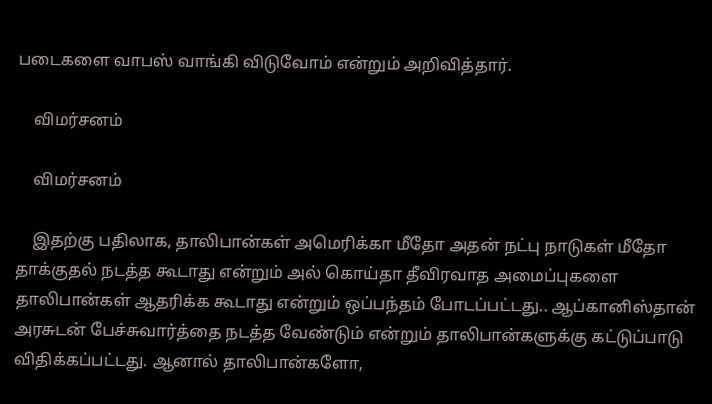படைகளை வாபஸ் வாங்கி விடுவோம் என்றும் அறிவித்தார்.

    விமர்சனம்

    விமர்சனம்

    இதற்கு பதிலாக, தாலிபான்கள் அமெரிக்கா மீதோ அதன் நட்பு நாடுகள் மீதோ தாக்குதல் நடத்த கூடாது என்றும் அல் கொய்தா தீவிரவாத அமைப்புகளை தாலிபான்கள் ஆதரிக்க கூடாது என்றும் ஒப்பந்தம் போடப்பட்டது.. ஆப்கானிஸ்தான் அரசுடன் பேச்சுவார்த்தை நடத்த வேண்டும் என்றும் தாலிபான்களுக்கு கட்டுப்பாடு விதிக்கப்பட்டது. ஆனால் தாலிபான்களோ,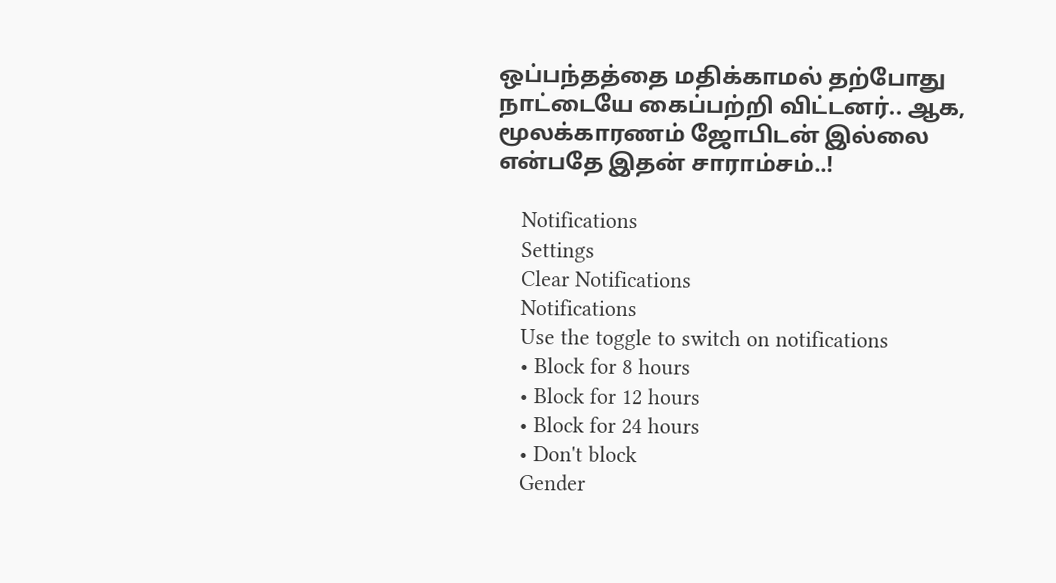ஒப்பந்தத்தை மதிக்காமல் தற்போது நாட்டையே கைப்பற்றி விட்டனர்.. ஆக, மூலக்காரணம் ஜோபிடன் இல்லை என்பதே இதன் சாராம்சம்..!

    Notifications
    Settings
    Clear Notifications
    Notifications
    Use the toggle to switch on notifications
    • Block for 8 hours
    • Block for 12 hours
    • Block for 24 hours
    • Don't block
    Gender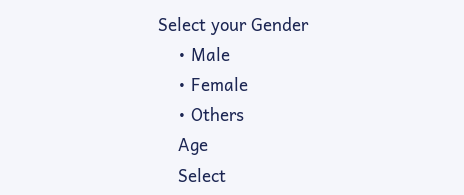Select your Gender
    • Male
    • Female
    • Others
    Age
    Select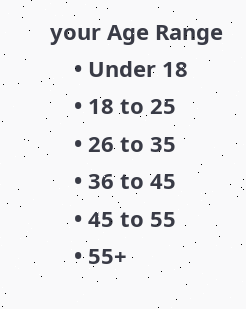your Age Range
    • Under 18
    • 18 to 25
    • 26 to 35
    • 36 to 45
    • 45 to 55
    • 55+